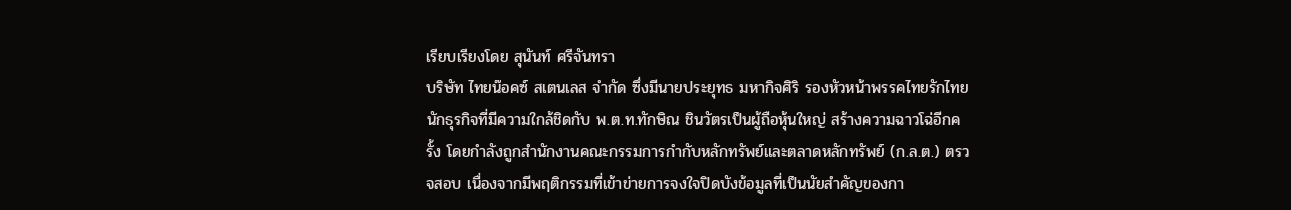เรียบเรียงโดย สุนันท์ ศรีจันทรา
บริษัท ไทยน๊อคซ์ สเตนเลส จำกัด ซึ่งมีนายประยุทธ มหากิจศิริ รองหัวหน้าพรรคไทยรักไทย นักธุรกิจที่มีความใกล้ชิดกับ พ.ต.ท.ทักษิณ ชินวัตรเป็นผู้ถือหุ้นใหญ่ สร้างความฉาวโฉ่อีกครั้ง โดยกำลังถูกสำนักงานคณะกรรมการกำกับหลักทรัพย์และตลาดหลักทรัพย์ (ก.ล.ต.) ตรวจสอบ เนื่องจากมีพฤติกรรมที่เข้าข่ายการจงใจปิดบังข้อมูลที่เป็นนัยสำคัญของกา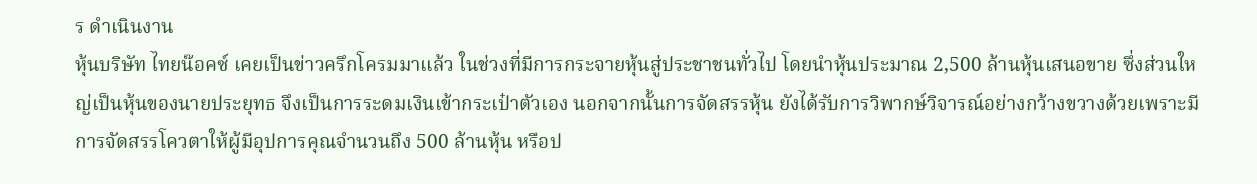ร ดำเนินงาน
หุ้นบริษัท ไทยน๊อคซ์ เคยเป็นข่าวครึกโครมมาแล้ว ในช่วงที่มีการกระจายหุ้นสู่ประชาชนทั่วไป โดยนำหุ้นประมาณ 2,500 ล้านหุ้นเสนอขาย ซึ่งส่วนใหญ่เป็นหุ้นของนายประยุทธ จึงเป็นการระดมเงินเข้ากระเป๋าตัวเอง นอกจากนั้นการจัดสรรหุ้น ยังได้รับการวิพากษ์วิจารณ์อย่างกว้างขวางด้วยเพราะมีการจัดสรรโควตาให้ผู้มีอุปการคุณจำนวนถึง 500 ล้านหุ้น หรือป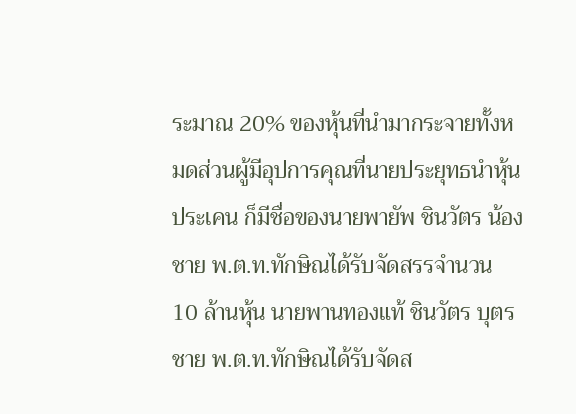ระมาณ 20% ของหุ้นที่นำมากระจายทั้งหมดส่วนผู้มีอุปการคุณที่นายประยุทธนำหุ้นประเคน ก็มีชื่อของนายพายัพ ชินวัตร น้องชาย พ.ต.ท.ทักษิณได้รับจัดสรรจำนวน 10 ล้านหุ้น นายพานทองแท้ ชินวัตร บุตรชาย พ.ต.ท.ทักษิณได้รับจัดส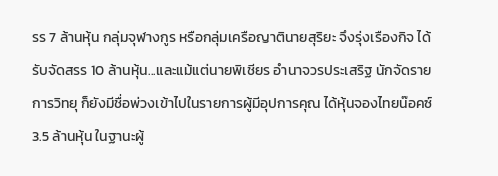รร 7 ล้านหุ้น กลุ่มจุฬางกูร หรือกลุ่มเครือญาตินายสุริยะ จึงรุ่งเรืองกิจ ได้รับจัดสรร 10 ล้านหุ้น...และแม้แต่นายพิเชียร อำนาจวรประเสริฐ นักจัดรายการวิทยุ ก็ยังมีชื่อพ่วงเข้าไปในรายการผู้มีอุปการคุณ ได้หุ้นจองไทยน๊อคซ์ 3.5 ล้านหุ้น ในฐานะผู้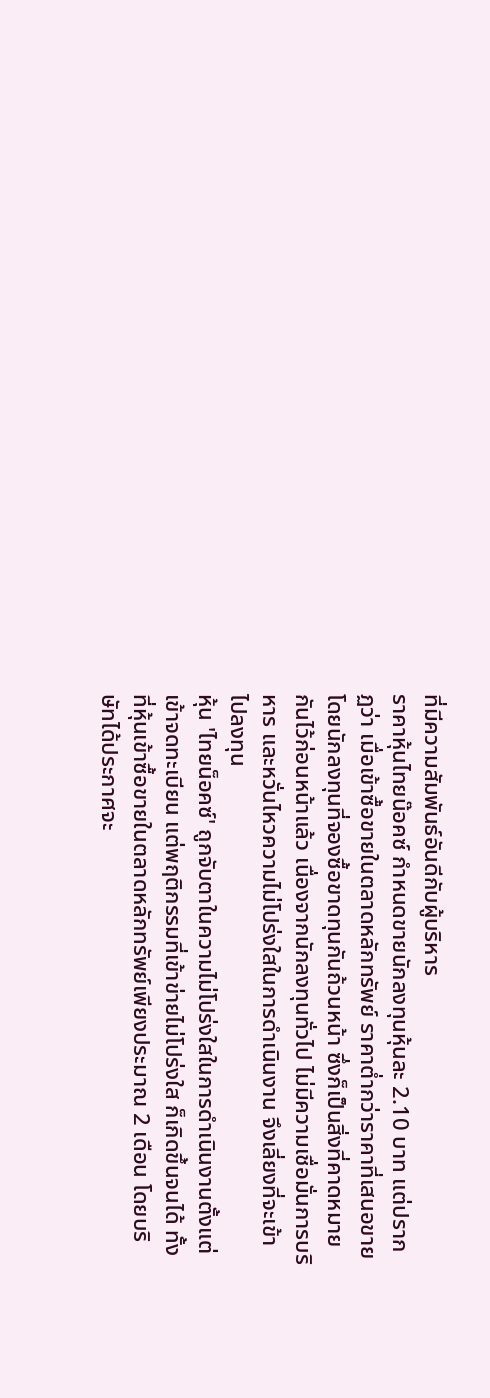ที่มีความสัมพันธ์อันดีกับผู้บริหาร
ราคาหุ้นไทยน๊อคซ์ กำหนดขายนักลงทุนหุ้นละ 2.10 บาท แต่ปรากฏว่า เมื่อเข้าซื้อขายในตลาดหลักทรัพย์ ราคาต่ำกว่าราคาที่เสนอขาย โดยนักลงทุนที่จองซื้อขาดทุนกันถ้วนหน้า ซึ่งก็เป็นสิ่งที่คาดหมายกันไว้ก่อนหน้าแล้ว เนื่องจากนักลงทุนทั่วไป ไม่มีความเชื่อมั่นการบริหาร และหวั่นไหวความไม่โปร่งใสในการดำเนินงาน จึงเลี่ยงที่จะเข้าไปลงทุน
หุ้น 'ไทยน็อคซ์' ถูกจับตาในความไม่โปร่งใสในการดำเนินงานตั้งแต่เข้าจดทะเบียน แต่พฤติกรรมที่เข้าข่ายไม่โปร่งใส ก็เกิดขึ้นจนได้ ทั้งที่หุ้นเข้าซื้อขายในตลาดหลักทรัพย์เพียงประมาณ 2 เดือน โดยบริษัทได้ประกาศจะ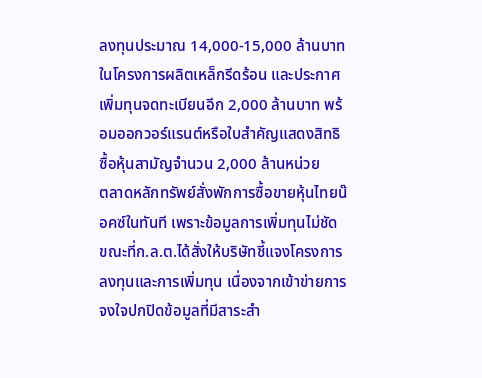ลงทุนประมาณ 14,000-15,000 ล้านบาท ในโครงการผลิตเหล็กรีดร้อน และประกาศเพิ่มทุนจดทะเบียนอีก 2,000 ล้านบาท พร้อมออกวอร์แรนต์หรือใบสำคัญแสดงสิทธิซื้อหุ้นสามัญจำนวน 2,000 ล้านหน่วย
ตลาดหลักทรัพย์สั่งพักการซื้อขายหุ้นไทยน๊อคซ์ในทันที เพราะข้อมูลการเพิ่มทุนไม่ชัด ขณะที่ก.ล.ต.ได้สั่งให้บริษัทชี้แจงโครงการลงทุนและการเพิ่มทุน เนื่องจากเข้าข่ายการจงใจปกปิดข้อมูลที่มีสาระสำ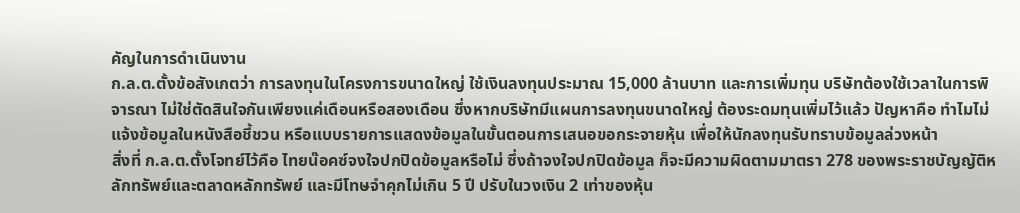คัญในการดำเนินงาน
ก.ล.ต.ตั้งข้อสังเกตว่า การลงทุนในโครงการขนาดใหญ่ ใช้เงินลงทุนประมาณ 15,000 ล้านบาท และการเพิ่มทุน บริษัทต้องใช้เวลาในการพิจารณา ไม่ใช่ตัดสินใจกันเพียงแค่เดือนหรือสองเดือน ซึ่งหากบริษัทมีแผนการลงทุนขนาดใหญ่ ต้องระดมทุนเพิ่มไว้แล้ว ปัญหาคือ ทำไมไม่แจ้งข้อมูลในหนังสือชี้ชวน หรือแบบรายการแสดงข้อมูลในขั้นตอนการเสนอขอกระจายหุ้น เพื่อให้นักลงทุนรับทราบข้อมูลล่วงหน้า
สิ่งที่ ก.ล.ต.ตั้งโจทย์ไว้คือ ไทยน๊อคซ์จงใจปกปิดข้อมูลหรือไม่ ซึ่งถ้าจงใจปกปิดข้อมูล ก็จะมีความผิดตามมาตรา 278 ของพระราชบัญญัติหลักทรัพย์และตลาดหลักทรัพย์ และมีโทษจำคุกไม่เกิน 5 ปี ปรับในวงเงิน 2 เท่าของหุ้น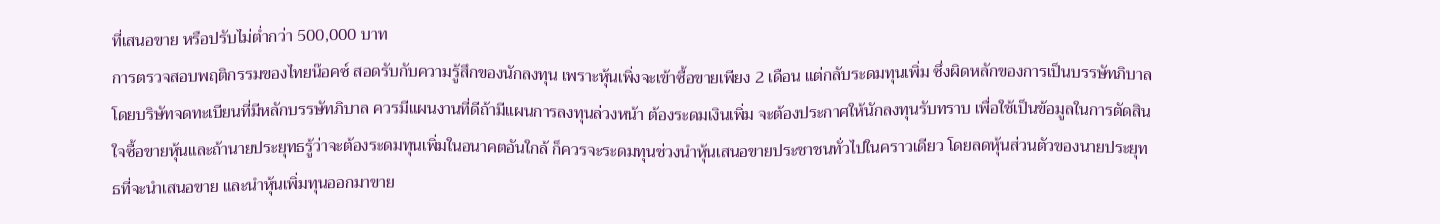ที่เสนอขาย หรือปรับไม่ต่ำกว่า 500,000 บาท
การตรวจสอบพฤติกรรมของไทยน๊อคซ์ สอดรับกับความรู้สึกของนักลงทุน เพราะหุ้นเพิ่งจะเข้าซื้อขายเพียง 2 เดือน แต่กลับระดมทุนเพิ่ม ซึ่งผิดหลักของการเป็นบรรษัทภิบาล โดยบริษัทจดทะเบียนที่มีหลักบรรษัทภิบาล ควรมีแผนงานที่ดีถ้ามีแผนการลงทุนล่วงหน้า ต้องระดมเงินเพิ่ม จะต้องประกาศให้นักลงทุนรับทราบ เพื่อใช้เป็นข้อมูลในการตัดสินใจซื้อขายหุ้นและถ้านายประยุทธรู้ว่าจะต้องระดมทุนเพิ่มในอนาคตอันใกล้ ก็ควรจะระดมทุนช่วงนำหุ้นเสนอขายประชาชนทั่วไปในคราวเดียว โดยลดหุ้นส่วนตัวของนายประยุทธที่จะนำเสนอขาย และนำหุ้นเพิ่มทุนออกมาขาย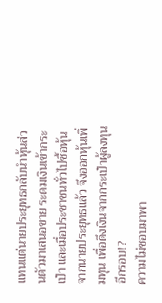แทนแต่นายประยุทธกลับนำหุ้นส่วนตัวมาเสนอขาย ระดมเงินเข้ากระเป๋า และเมื่อประชาชนทั่วไปซื้อหุ้นจากนายประยุทธแล้ว จึงออกหุ้นเพิ่มทุน เพื่อดึงเงินจากกระเป๋าผู้ลงทุนอีกรอบ!?
ความไม่ชอบมาพา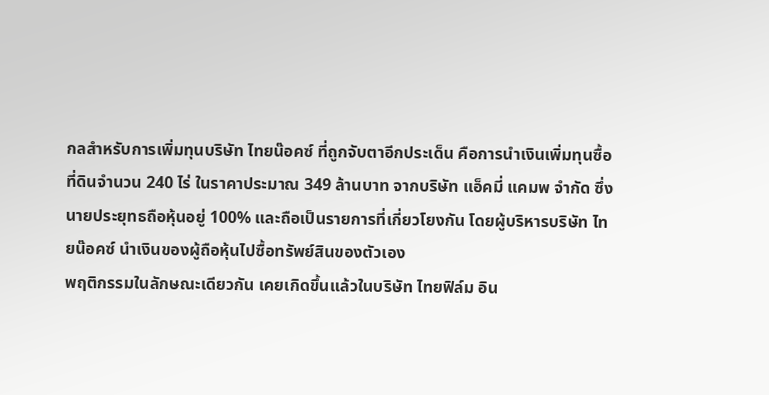กลสำหรับการเพิ่มทุนบริษัท ไทยน๊อคซ์ ที่ถูกจับตาอีกประเด็น คือการนำเงินเพิ่มทุนซื้อที่ดินจำนวน 240 ไร่ ในราคาประมาณ 349 ล้านบาท จากบริษัท แอ็คมี่ แคมพ จำกัด ซึ่งนายประยุทธถือหุ้นอยู่ 100% และถือเป็นรายการที่เกี่ยวโยงกัน โดยผู้บริหารบริษัท ไทยน๊อคซ์ นำเงินของผู้ถือหุ้นไปซื้อทรัพย์สินของตัวเอง
พฤติกรรมในลักษณะเดียวกัน เคยเกิดขึ้นแล้วในบริษัท ไทยฟิล์ม อิน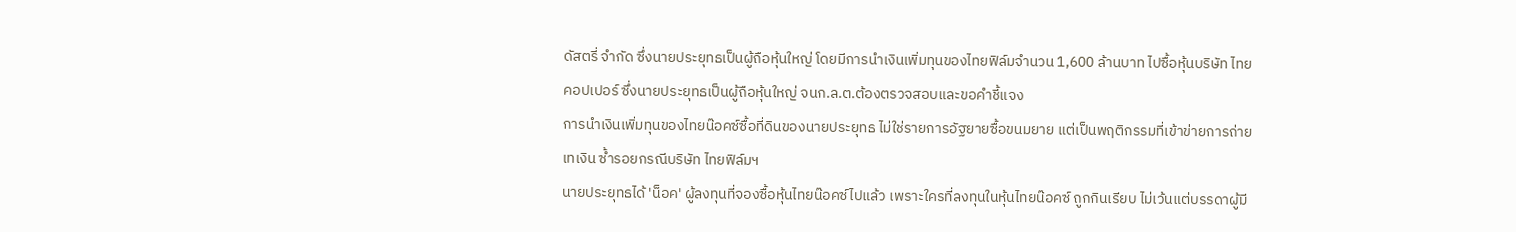ดัสตรี่ จำกัด ซึ่งนายประยุทธเป็นผู้ถือหุ้นใหญ่ โดยมีการนำเงินเพิ่มทุนของไทยฟิล์มจำนวน 1,600 ล้านบาท ไปซื้อหุ้นบริษัท ไทยคอปเปอร์ ซึ่งนายประยุทธเป็นผู้ถือหุ้นใหญ่ จนก.ล.ต.ต้องตรวจสอบและขอคำชี้แจง
การนำเงินเพิ่มทุนของไทยน๊อคซ์ซื้อที่ดินของนายประยุทธ ไม่ใช่รายการอัฐยายซื้อขนมยาย แต่เป็นพฤติกรรมที่เข้าข่ายการถ่ายเทเงิน ซ้ำรอยกรณีบริษัท ไทยฟิล์มฯ
นายประยุทธได้ 'น็อค' ผู้ลงทุนที่จองซื้อหุ้นไทยน๊อคซ์ไปแล้ว เพราะใครที่ลงทุนในหุ้นไทยน๊อคซ์ ถูกกินเรียบ ไม่เว้นแต่บรรดาผู้มี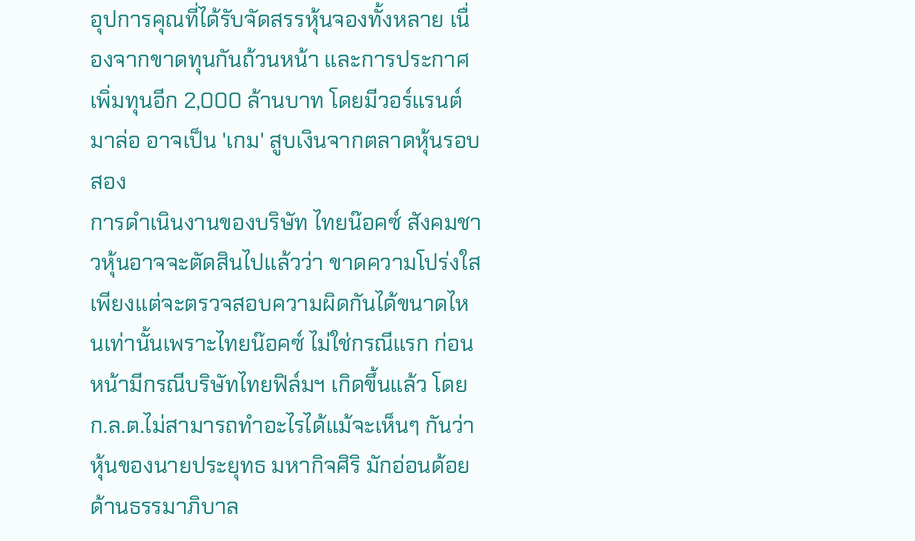อุปการคุณที่ได้รับจัดสรรหุ้นจองทั้งหลาย เนื่องจากขาดทุนกันถ้วนหน้า และการประกาศเพิ่มทุนอีก 2,000 ล้านบาท โดยมีวอร์แรนต์มาล่อ อาจเป็น 'เกม' สูบเงินจากตลาดหุ้นรอบสอง
การดำเนินงานของบริษัท ไทยน๊อคซ์ สังคมชาวหุ้นอาจจะตัดสินไปแล้วว่า ขาดความโปร่งใส เพียงแต่จะตรวจสอบความผิดกันได้ขนาดไหนเท่านั้นเพราะไทยน๊อคซ์ ไม่ใช่กรณีแรก ก่อนหน้ามีกรณีบริษัทไทยฟิล์มฯ เกิดขึ้นแล้ว โดย ก.ล.ต.ไม่สามารถทำอะไรได้แม้จะเห็นๆ กันว่าหุ้นของนายประยุทธ มหากิจศิริ มักอ่อนด้อยด้านธรรมาภิบาล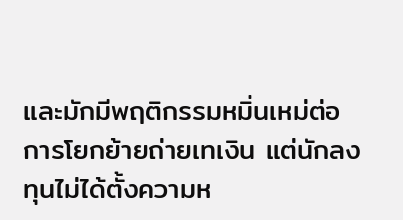และมักมีพฤติกรรมหมิ่นเหม่ต่อการโยกย้ายถ่ายเทเงิน แต่นักลงทุนไม่ได้ตั้งความห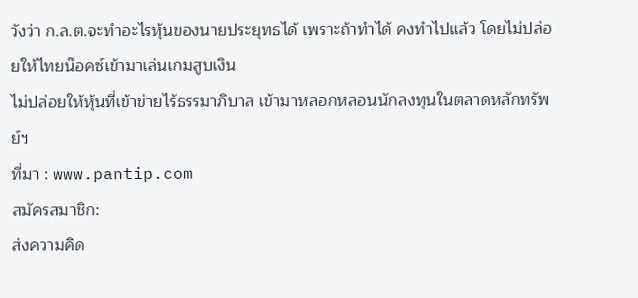วังว่า ก.ล.ต.จะทำอะไรหุ้นของนายประยุทธได้ เพราะถ้าทำได้ คงทำไปแล้ว โดยไม่ปล่อยให้ไทยน๊อคซ์เข้ามาเล่นเกมสูบเงิน
ไม่ปล่อยให้หุ้นที่เข้าข่ายไร้ธรรมาภิบาล เข้ามาหลอกหลอนนักลงทุนในตลาดหลักทรัพย์ฯ
ที่มา : www.pantip.com
สมัครสมาชิก:
ส่งความคิด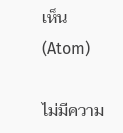เห็น (Atom)

ไม่มีความ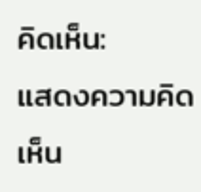คิดเห็น:
แสดงความคิดเห็น